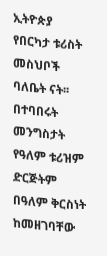ኢትዮጵያ የበርካታ ቱሪስት መስህቦች ባለቤት ናት፡፡ በተባበሩት መንግስታት የዓለም ቱሪዝም ድርጅትም በዓለም ቅርስነት ከመዘገባቸው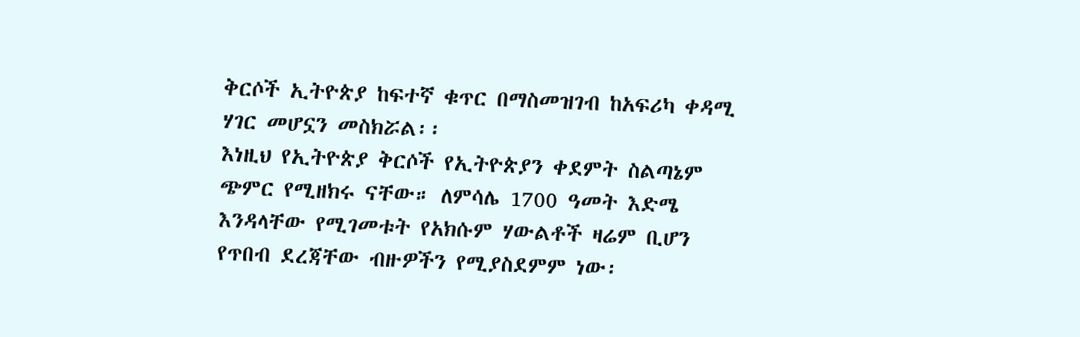ቅርሶች ኢትዮጵያ ከፍተኛ ቁጥር በማስመዝገብ ከአፍሪካ ቀዳሚ ሃገር መሆኗን መስክሯል፡፡
እነዚህ የኢትዮጵያ ቅርሶች የኢትዮጵያን ቀደምት ስልጣኔም ጭምር የሚዘክሩ ናቸው። ለምሳሌ 1700 ዓመት እድሜ እንዳላቸው የሚገመቱት የአክሱም ሃውልቶች ዛሬም ቢሆን የጥበብ ደረጃቸው ብዙዎችን የሚያስደምም ነው፡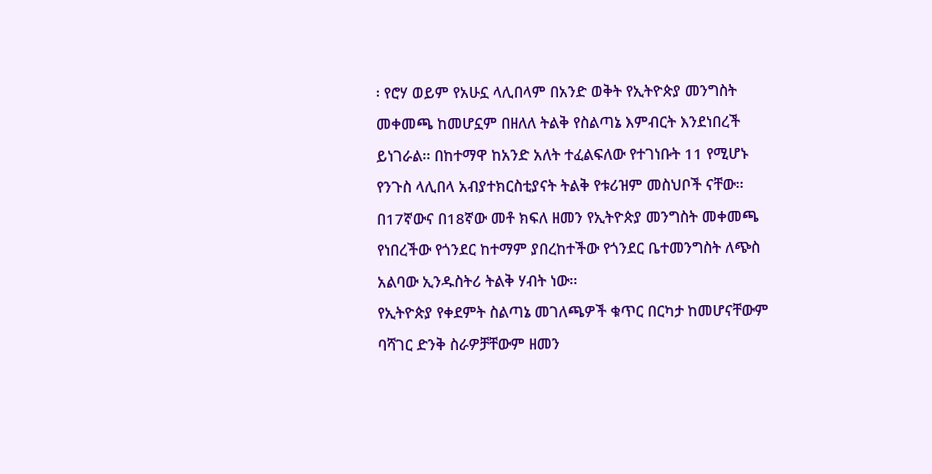፡ የሮሃ ወይም የአሁኗ ላሊበላም በአንድ ወቅት የኢትዮጵያ መንግስት መቀመጫ ከመሆኗም በዘለለ ትልቅ የስልጣኔ እምብርት እንደነበረች ይነገራል፡፡ በከተማዋ ከአንድ አለት ተፈልፍለው የተገነቡት 11 የሚሆኑ የንጉስ ላሊበላ አብያተክርስቲያናት ትልቅ የቱሪዝም መስህቦች ናቸው፡፡ በ17ኛውና በ18ኛው መቶ ክፍለ ዘመን የኢትዮጵያ መንግስት መቀመጫ የነበረችው የጎንደር ከተማም ያበረከተችው የጎንደር ቤተመንግስት ለጭስ አልባው ኢንዱስትሪ ትልቅ ሃብት ነው፡፡
የኢትዮጵያ የቀደምት ስልጣኔ መገለጫዎች ቁጥር በርካታ ከመሆናቸውም ባሻገር ድንቅ ስራዎቻቸውም ዘመን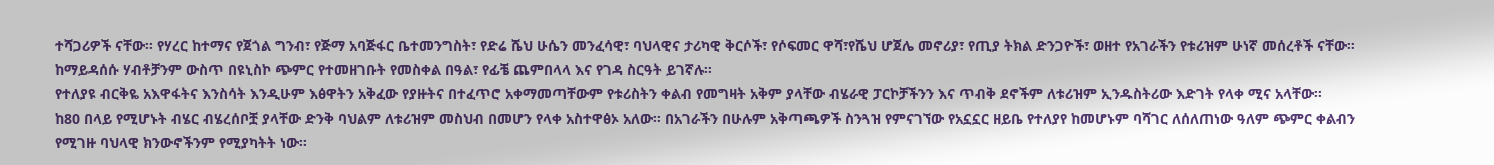ተሻጋሪዎች ናቸው፡፡ የሃረር ከተማና የጀጎል ግንብ፣ የጅማ አባጅፋር ቤተመንግስት፣ የድሬ ሼህ ሁሴን መንፈሳዊ፣ ባህላዊና ታሪካዊ ቅርሶች፣ የሶፍመር ዋሻ፣የሼህ ሆጀሌ መኖሪያ፣ የጢያ ትክል ድንጋዮች፣ ወዘተ የአገራችን የቱሪዝም ሁነኛ መሰረቶች ናቸው። ከማይዳሰሱ ሃብቶቻንም ውስጥ በዩኒስኮ ጭምር የተመዘገቡት የመስቀል በዓል፣ የፊቼ ጨምበላላ እና የገዳ ስርዓት ይገኛሉ፡፡
የተለያዩ ብርቅዬ አእዋፋትና እንስሳት እንዲሁም እፅዋትን አቅፈው የያዙትና በተፈጥሮ አቀማመጣቸውም የቱሪስትን ቀልብ የመግዛት አቅም ያላቸው ብሄራዊ ፓርኮቻችንን እና ጥብቅ ደኖችም ለቱሪዝም ኢንዱስትሪው እድገት የላቀ ሚና አላቸው፡፡
ከ80 በላይ የሚሆኑት ብሄር ብሄረሰቦቿ ያላቸው ድንቅ ባህልም ለቱሪዝም መስህብ በመሆን የላቀ አስተዋፅኦ አለው፡፡ በአገራችን በሁሉም አቅጣጫዎች ስንጓዝ የምናገኘው የአኗኗር ዘይቤ የተለያየ ከመሆኑም ባሻገር ለሰለጠነው ዓለም ጭምር ቀልብን የሚገዙ ባህላዊ ክንውኖችንም የሚያካትት ነው፡፡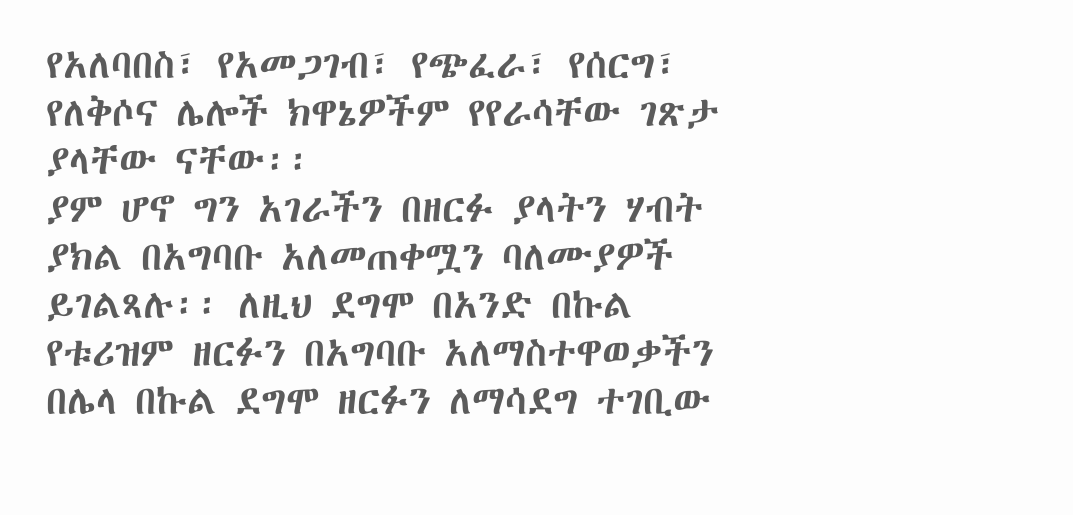የአለባበስ፣ የአመጋገብ፣ የጭፈራ፣ የሰርግ፣ የለቅሶና ሌሎች ክዋኔዎችም የየራሳቸው ገጽታ ያላቸው ናቸው፡፡
ያም ሆኖ ግን አገራችን በዘርፉ ያላትን ሃብት ያክል በአግባቡ አለመጠቀሟን ባለሙያዎች ይገልጻሉ፡፡ ለዚህ ደግሞ በአንድ በኩል የቱሪዝም ዘርፉን በአግባቡ አለማስተዋወቃችን በሌላ በኩል ደግሞ ዘርፉን ለማሳደግ ተገቢው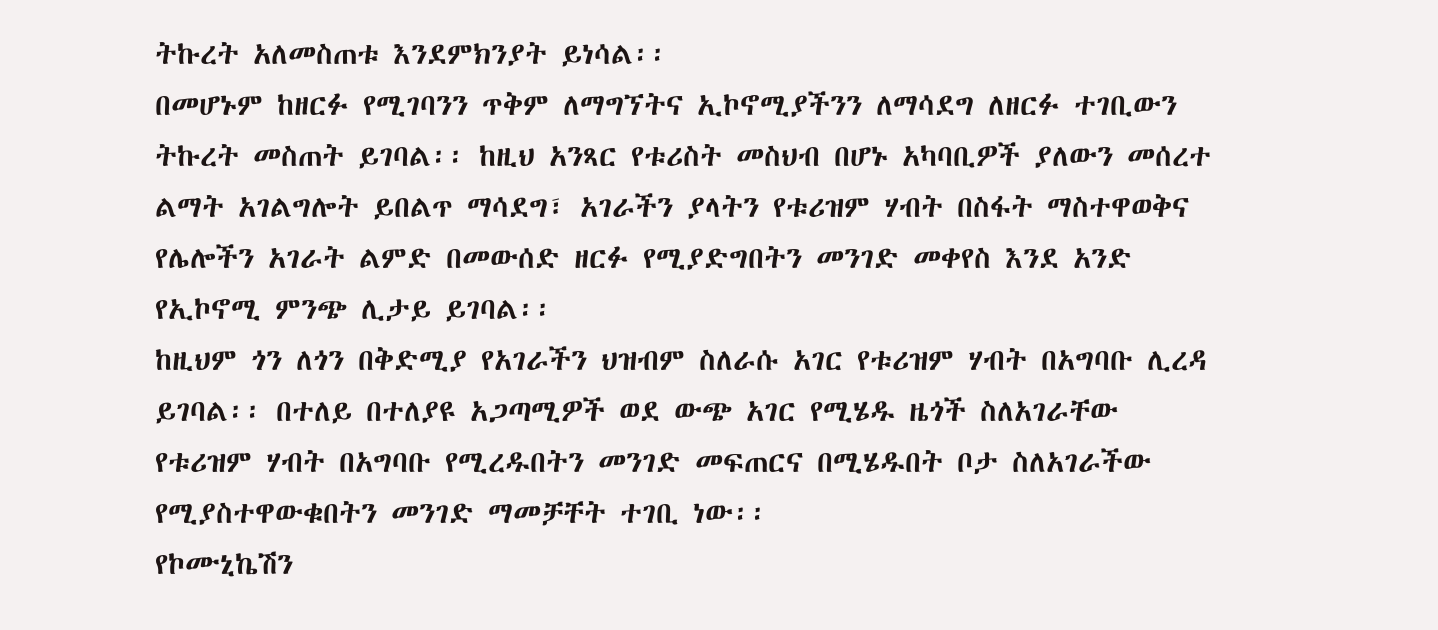ትኩረት አለመስጠቱ እንደምክንያት ይነሳል፡፡
በመሆኑም ከዘርፉ የሚገባንን ጥቅም ለማግኘትና ኢኮኖሚያችንን ለማሳደግ ለዘርፉ ተገቢውን ትኩረት መስጠት ይገባል፡፡ ከዚህ አንጻር የቱሪስት መስህብ በሆኑ አካባቢዎች ያለውን መሰረተ ልማት አገልግሎት ይበልጥ ማሳደግ፣ አገራችን ያላትን የቱሪዝም ሃብት በስፋት ማስተዋወቅና የሌሎችን አገራት ልምድ በመውሰድ ዘርፉ የሚያድግበትን መንገድ መቀየስ እንደ አንድ የኢኮኖሚ ምንጭ ሊታይ ይገባል፡፡
ከዚህም ጎን ለጎን በቅድሚያ የአገራችን ህዝብም ስለራሱ አገር የቱሪዝም ሃብት በአግባቡ ሊረዳ ይገባል፡፡ በተለይ በተለያዩ አጋጣሚዎች ወደ ውጭ አገር የሚሄዱ ዜጎች ስለአገራቸው የቱሪዝም ሃብት በአግባቡ የሚረዱበትን መንገድ መፍጠርና በሚሄዱበት ቦታ ስለአገራችው የሚያስተዋውቁበትን መንገድ ማመቻቸት ተገቢ ነው፡፡
የኮሙኒኬሽን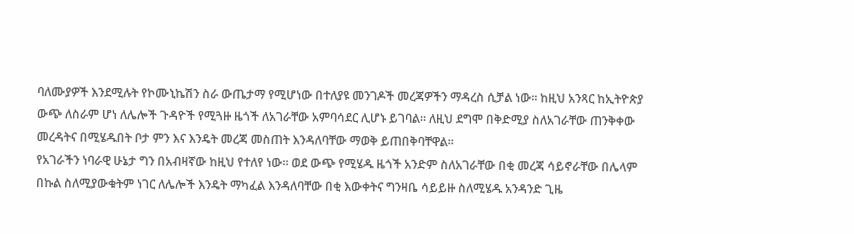ባለሙያዎች እንደሚሉት የኮሙኒኬሽን ስራ ውጤታማ የሚሆነው በተለያዩ መንገዶች መረጃዎችን ማዳረስ ሲቻል ነው፡፡ ከዚህ አንጻር ከኢትዮጵያ ውጭ ለስራም ሆነ ለሌሎች ጉዳዮች የሚጓዙ ዜጎች ለአገራቸው አምባሳደር ሊሆኑ ይገባል፡፡ ለዚህ ደግሞ በቅድሚያ ስለአገራቸው ጠንቅቀው መረዳትና በሚሄዱበት ቦታ ምን እና እንዴት መረጃ መስጠት እንዳለባቸው ማወቅ ይጠበቅባቸዋል፡፡
የአገራችን ነባራዊ ሁኔታ ግን በአብዛኛው ከዚህ የተለየ ነው፡፡ ወደ ውጭ የሚሄዱ ዜጎች አንድም ስለአገራቸው በቂ መረጃ ሳይኖራቸው በሌላም በኩል ስለሚያውቁትም ነገር ለሌሎች እንዴት ማካፈል እንዳለባቸው በቂ እውቀትና ግንዛቤ ሳይይዙ ስለሚሄዱ አንዳንድ ጊዜ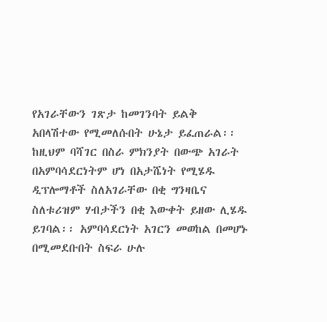የአገራቸውን ገጽታ ከመገንባት ይልቅ አበላሽተው የሚመለሱበት ሁኔታ ይፈጠራል፡፡
ከዚህም ባሻገር በስራ ምክንያት በውጭ አገራት በአምባሳደርነትም ሆነ በአታሼነት የሚሄዱ ዲፕሎማቶች ስለአገራቸው በቂ ግንዛቤና ስለቱሪዝም ሃብታችን በቂ እውቀት ይዘው ሊሄዱ ይገባል፡፡ አምባሳደርነት አገርን መወከል በመሆኑ በሚመደቡበት ስፍራ ሁሉ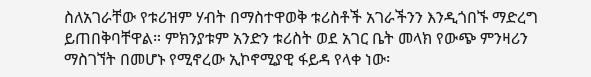ስለአገራቸው የቱሪዝም ሃብት በማስተዋወቅ ቱሪስቶች አገራችንን እንዲጎበኙ ማድረግ ይጠበቅባቸዋል። ምክንያቱም አንድን ቱሪስት ወደ አገር ቤት መላክ የውጭ ምንዛሪን ማስገኘት በመሆኑ የሚኖረው ኢኮኖሚያዊ ፋይዳ የላቀ ነው፡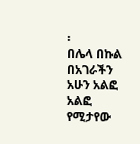፡
በሌላ በኩል በአገራችን አሁን አልፎ አልፎ የሚታየው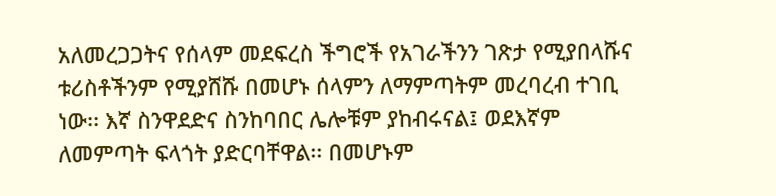አለመረጋጋትና የሰላም መደፍረስ ችግሮች የአገራችንን ገጽታ የሚያበላሹና ቱሪስቶችንም የሚያሸሹ በመሆኑ ሰላምን ለማምጣትም መረባረብ ተገቢ ነው፡፡ እኛ ስንዋደድና ስንከባበር ሌሎቹም ያከብሩናል፤ ወደእኛም ለመምጣት ፍላጎት ያድርባቸዋል፡፡ በመሆኑም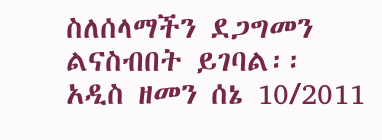ስለሰላማችን ደጋግመን ልናስብበት ይገባል፡፡
አዲስ ዘመን ሰኔ 10/2011